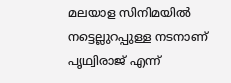മലയാള സിനിമയിൽ നട്ടെല്ലുറപ്പുള്ള നടനാണ് പൃഥ്വിരാജ് എന്ന്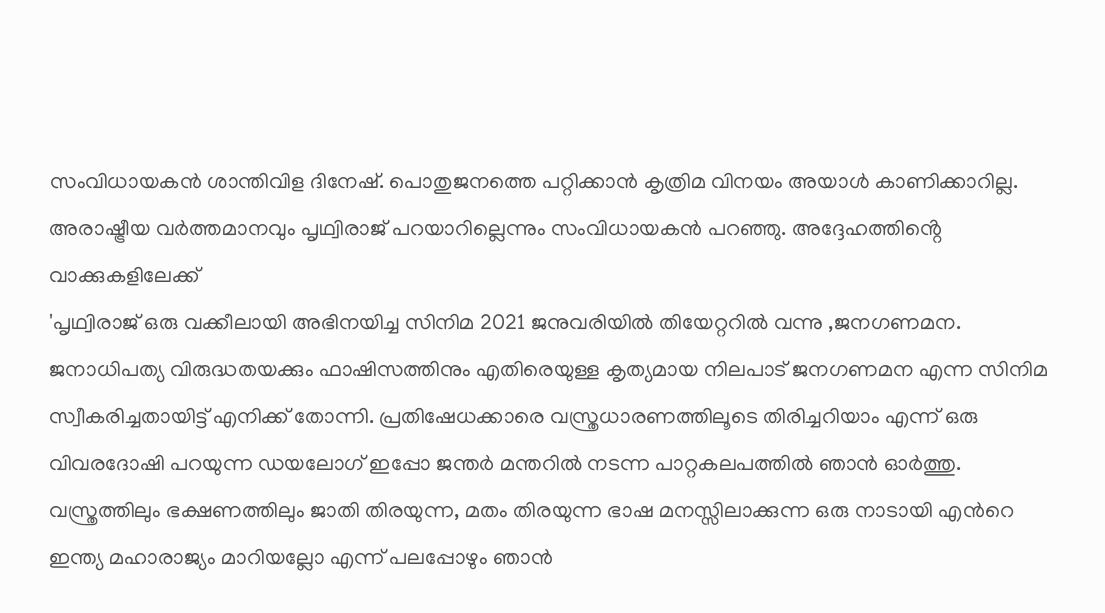സംവിധായകൻ ശാന്തിവിള ദിനേഷ്. പൊതുജനത്തെ പറ്റിക്കാൻ കൃത്രിമ വിനയം അയാൾ കാണിക്കാറില്ല. അരാഷ്ട്രീയ വർത്തമാനവും പൃഥ്വിരാജ് പറയാറില്ലെന്നും സംവിധായകൻ പറഞ്ഞു. അദ്ദേഹത്തിൻ്റെ വാക്കുകളിലേക്ക്
'പൃഥ്വിരാജ് ഒരു വക്കീലായി അഭിനയിച്ച സിനിമ 2021 ജനുവരിയിൽ തിയേറ്ററിൽ വന്നു ,ജനഗണമന. ജനാധിപത്യ വിരുദ്ധതയക്കും ഫാഷിസത്തിനും എതിരെയുള്ള കൃത്യമായ നിലപാട് ജനഗണമന എന്ന സിനിമ സ്വീകരിച്ചതായിട്ട് എനിക്ക് തോന്നി. പ്രതിഷേധക്കാരെ വസ്ത്രധാരണത്തിലൂടെ തിരിച്ചറിയാം എന്ന് ഒരു വിവരദോഷി പറയുന്ന ഡയലോഗ് ഇപ്പോ ജന്തർ മന്തറിൽ നടന്ന പാറ്റകലപത്തിൽ ഞാൻ ഓർത്തു. വസ്ത്രത്തിലും ഭക്ഷണത്തിലും ജാതി തിരയുന്ന, മതം തിരയുന്ന ഭാഷ മനസ്സിലാക്കുന്ന ഒരു നാടായി എൻറെ ഇന്ത്യ മഹാരാജ്യം മാറിയല്ലോ എന്ന് പലപ്പോഴും ഞാൻ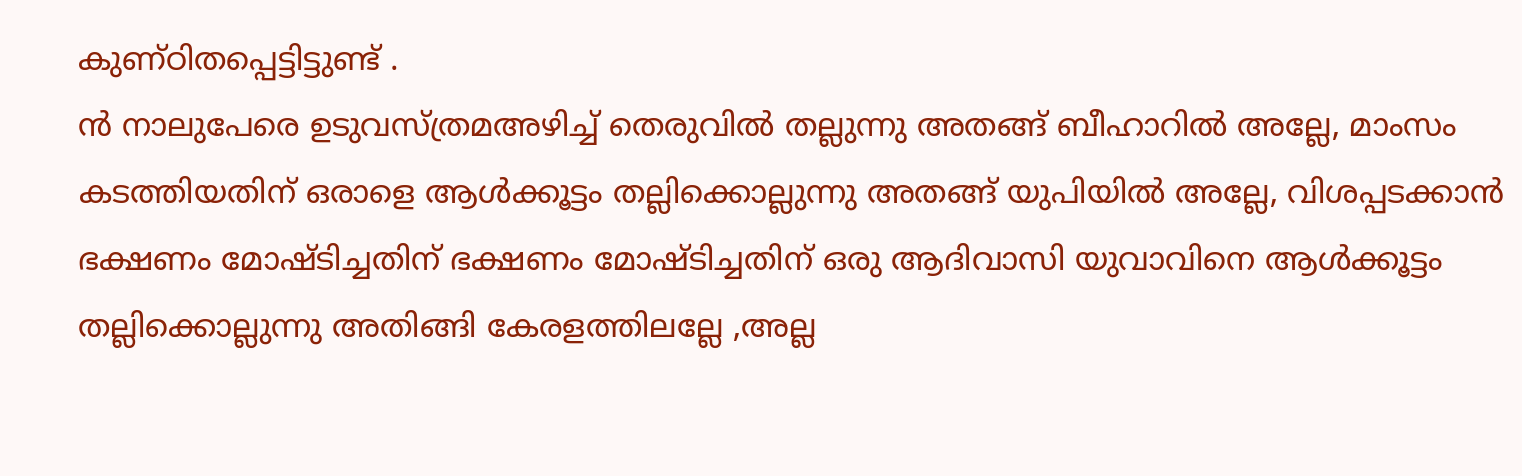കുണ്ഠിതപ്പെട്ടിട്ടുണ്ട് .
ൻ നാലുപേരെ ഉടുവസ്ത്രമഅഴിച്ച് തെരുവിൽ തല്ലുന്നു അതങ്ങ് ബീഹാറിൽ അല്ലേ, മാംസം കടത്തിയതിന് ഒരാളെ ആൾക്കൂട്ടം തല്ലിക്കൊല്ലുന്നു അതങ്ങ് യുപിയിൽ അല്ലേ, വിശപ്പടക്കാൻ ഭക്ഷണം മോഷ്ടിച്ചതിന് ഭക്ഷണം മോഷ്ടിച്ചതിന് ഒരു ആദിവാസി യുവാവിനെ ആൾക്കൂട്ടം തല്ലിക്കൊല്ലുന്നു അതിങ്ങി കേരളത്തിലല്ലേ ,അല്ല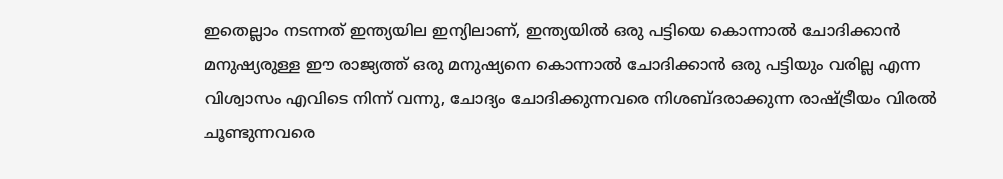ഇതെല്ലാം നടന്നത് ഇന്ത്യയില ഇന്യിലാണ്, ഇന്ത്യയിൽ ഒരു പട്ടിയെ കൊന്നാൽ ചോദിക്കാൻ മനുഷ്യരുള്ള ഈ രാജ്യത്ത് ഒരു മനുഷ്യനെ കൊന്നാൽ ചോദിക്കാൻ ഒരു പട്ടിയും വരില്ല എന്ന വിശ്വാസം എവിടെ നിന്ന് വന്നു, ചോദ്യം ചോദിക്കുന്നവരെ നിശബ്ദരാക്കുന്ന രാഷ്ട്രീയം വിരൽ ചൂണ്ടുന്നവരെ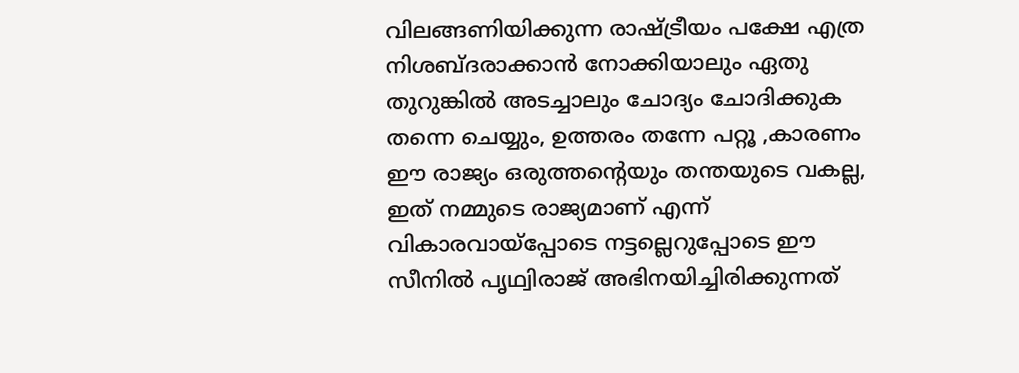വിലങ്ങണിയിക്കുന്ന രാഷ്ട്രീയം പക്ഷേ എത്ര നിശബ്ദരാക്കാൻ നോക്കിയാലും ഏതു തുറുങ്കിൽ അടച്ചാലും ചോദ്യം ചോദിക്കുക തന്നെ ചെയ്യും, ഉത്തരം തന്നേ പറ്റൂ ,കാരണം ഈ രാജ്യം ഒരുത്തന്റെയും തന്തയുടെ വകല്ല, ഇത് നമ്മുടെ രാജ്യമാണ് എന്ന് വികാരവായ്പ്പോടെ നട്ടല്ലെറുപ്പോടെ ഈ സീനിൽ പൃഥ്വിരാജ് അഭിനയിച്ചിരിക്കുന്നത്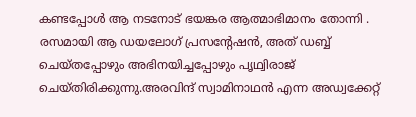കണ്ടപ്പോൾ ആ നടനോട് ഭയങ്കര ആത്മാഭിമാനം തോന്നി . രസമായി ആ ഡയലോഗ് പ്രസന്റേഷൻ, അത് ഡബ്ബ് ചെയ്തപ്പോഴും അഭിനയിച്ചപ്പോഴും പൃഥ്വിരാജ് ചെയ്തിരിക്കുന്നു.അരവിന്ദ് സ്വാമിനാഥൻ എന്ന അഡ്വക്കേറ്റ്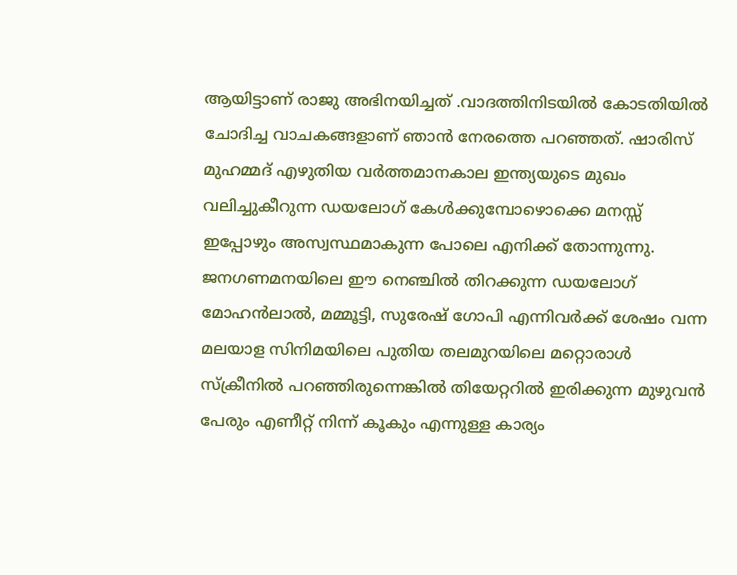ആയിട്ടാണ് രാജു അഭിനയിച്ചത് .വാദത്തിനിടയിൽ കോടതിയിൽ ചോദിച്ച വാചകങ്ങളാണ് ഞാൻ നേരത്തെ പറഞ്ഞത്. ഷാരിസ് മുഹമ്മദ് എഴുതിയ വർത്തമാനകാല ഇന്ത്യയുടെ മുഖം വലിച്ചുകീറുന്ന ഡയലോഗ് കേൾക്കുമ്പോഴൊക്കെ മനസ്സ് ഇപ്പോഴും അസ്വസ്ഥമാകുന്ന പോലെ എനിക്ക് തോന്നുന്നു. ജനഗണമനയിലെ ഈ നെഞ്ചിൽ തിറക്കുന്ന ഡയലോഗ് മോഹൻലാൽ, മമ്മൂട്ടി, സുരേഷ് ഗോപി എന്നിവർക്ക് ശേഷം വന്ന മലയാള സിനിമയിലെ പുതിയ തലമുറയിലെ മറ്റൊരാൾ സ്ക്രീനിൽ പറഞ്ഞിരുന്നെങ്കിൽ തിയേറ്ററിൽ ഇരിക്കുന്ന മുഴുവൻ പേരും എണീറ്റ് നിന്ന് കൂകും എന്നുള്ള കാര്യം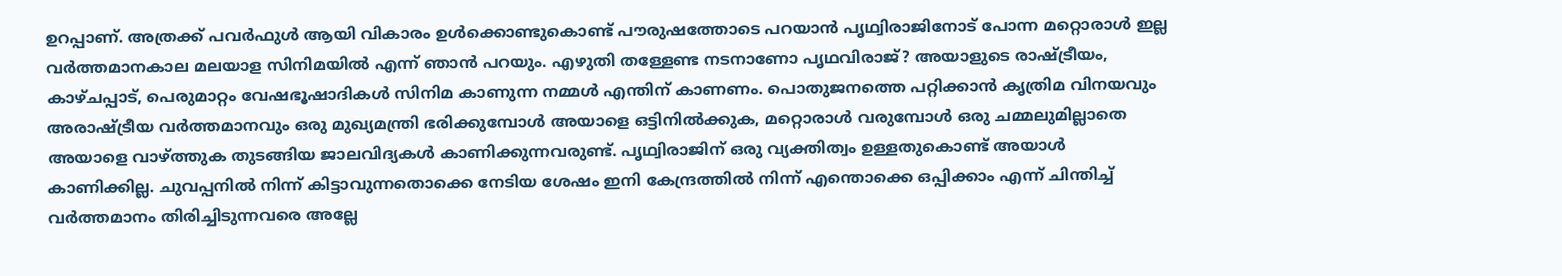ഉറപ്പാണ്. അത്രക്ക് പവർഫുൾ ആയി വികാരം ഉൾക്കൊണ്ടുകൊണ്ട് പൗരുഷത്തോടെ പറയാൻ പൃഥ്വിരാജിനോട് പോന്ന മറ്റൊരാൾ ഇല്ല വർത്തമാനകാല മലയാള സിനിമയിൽ എന്ന് ഞാൻ പറയും. എഴുതി തള്ളേണ്ട നടനാണോ പൃഥവിരാജ്? അയാളുടെ രാഷ്ട്രീയം, കാഴ്ചപ്പാട്, പെരുമാറ്റം വേഷഭൂഷാദികൾ സിനിമ കാണുന്ന നമ്മൾ എന്തിന് കാണണം. പൊതുജനത്തെ പറ്റിക്കാൻ കൃത്രിമ വിനയവും അരാഷ്ട്രീയ വർത്തമാനവും ഒരു മുഖ്യമന്ത്രി ഭരിക്കുമ്പോൾ അയാളെ ഒട്ടിനിൽക്കുക, മറ്റൊരാൾ വരുമ്പോൾ ഒരു ചമ്മലുമില്ലാതെ അയാളെ വാഴ്ത്തുക തുടങ്ങിയ ജാലവിദ്യകൾ കാണിക്കുന്നവരുണ്ട്. പൃഥ്വിരാജിന് ഒരു വ്യക്തിത്വം ഉള്ളതുകൊണ്ട് അയാൾ കാണിക്കില്ല. ചുവപ്പനിൽ നിന്ന് കിട്ടാവുന്നതൊക്കെ നേടിയ ശേഷം ഇനി കേന്ദ്രത്തിൽ നിന്ന് എന്തൊക്കെ ഒപ്പിക്കാം എന്ന് ചിന്തിച്ച് വർത്തമാനം തിരിച്ചിടുന്നവരെ അല്ലേ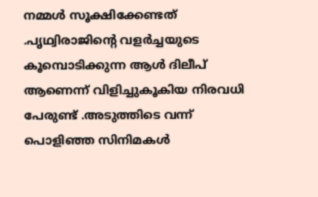നമ്മൾ സൂക്ഷിക്കേണ്ടത് .പൃഥ്വിരാജിൻ്റെ വളർച്ചയുടെ കൂമ്പൊടിക്കുന്ന ആൾ ദിലീപ് ആണെന്ന് വിളിച്ചുകൂകിയ നിരവധി പേരുണ്ട് .അടുത്തിടെ വന്ന് പൊളിഞ്ഞ സിനിമകൾ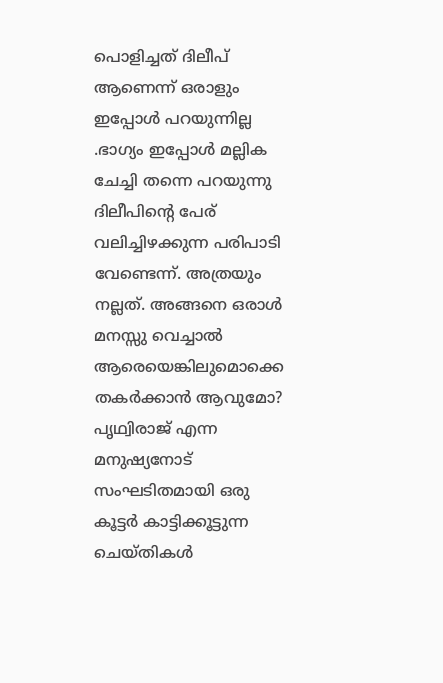പൊളിച്ചത് ദിലീപ് ആണെന്ന് ഒരാളും ഇപ്പോൾ പറയുന്നില്ല .ഭാഗ്യം ഇപ്പോൾ മല്ലിക ചേച്ചി തന്നെ പറയുന്നു ദിലീപിന്റെ പേര് വലിച്ചിഴക്കുന്ന പരിപാടി വേണ്ടെന്ന്. അത്രയും നല്ലത്. അങ്ങനെ ഒരാൾ മനസ്സു വെച്ചാൽ ആരെയെങ്കിലുമൊക്കെ തകർക്കാൻ ആവുമോ? പൃഥ്വിരാജ് എന്ന മനുഷ്യനോട് സംഘടിതമായി ഒരു കൂട്ടർ കാട്ടിക്കൂട്ടുന്ന ചെയ്തികൾ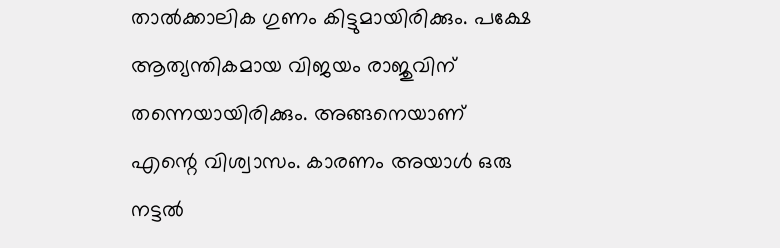താൽക്കാലിക ഗുണം കിട്ടുമായിരിക്കും. പക്ഷേ ആത്യന്തികമായ വിജയം രാജുവിന് തന്നെയായിരിക്കും. അങ്ങനെയാണ് എന്റെ വിശ്വാസം. കാരണം അയാൾ ഒരു നട്ടൽ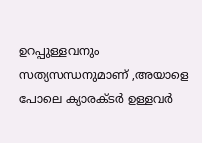ഉറപ്പുള്ളവനും സത്യസന്ധനുമാണ് ,അയാളെ പോലെ ക്യാരക്ടർ ഉള്ളവർ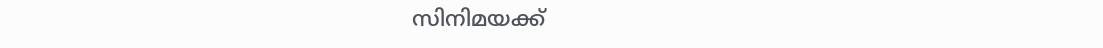സിനിമയക്ക്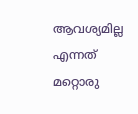ആവശ്യമില്ല എന്നത് മറ്റൊരു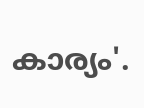കാര്യം'.